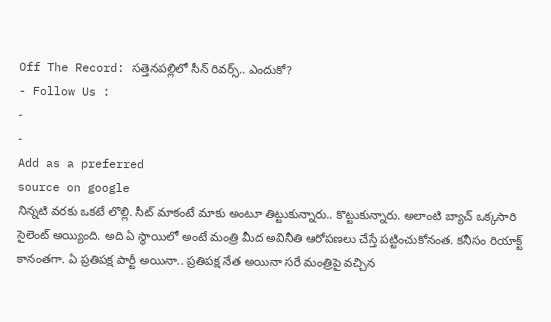Off The Record: సత్తెనపల్లిలో సీన్ రివర్స్.. ఎందుకో?
- Follow Us :
-
-
Add as a preferred
source on google
నిన్నటి వరకు ఒకటే లొల్లి. సీట్ మాకంటే మాకు అంటూ తిట్టుకున్నారు.. కొట్టుకున్నారు. అలాంటి బ్యాచ్ ఒక్కసారి సైలెంట్ అయ్యింది. అది ఏ స్థాయిలో అంటే మంత్రి మీద అవినీతి ఆరోపణలు చేస్తే పట్టించుకోనంత. కనీసం రియాక్ట్ కానంతగా. ఏ ప్రతిపక్ష పార్టీ అయినా.. ప్రతిపక్ష నేత అయినా సరే మంత్రిపై వచ్చిన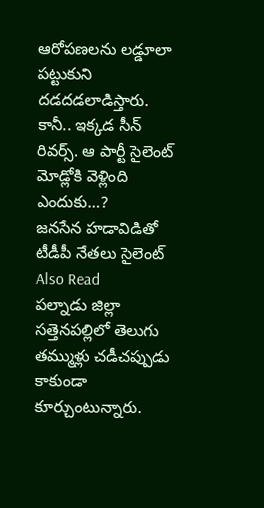ఆరోపణలను లడ్డూలా పట్టుకుని దడదడలాడిస్తారు. కానీ.. ఇక్కడ సీన్ రివర్స్. ఆ పార్టీ సైలెంట్ మోడ్లోకి వెళ్లింది ఎందుకు…?
జనసేన హడావిడితో టీడీపీ నేతలు సైలెంట్
Also Read
పల్నాడు జిల్లా సత్తెనపల్లిలో తెలుగు తమ్ముళ్లు చడీచప్పుడు కాకుండా కూర్చుంటున్నారు.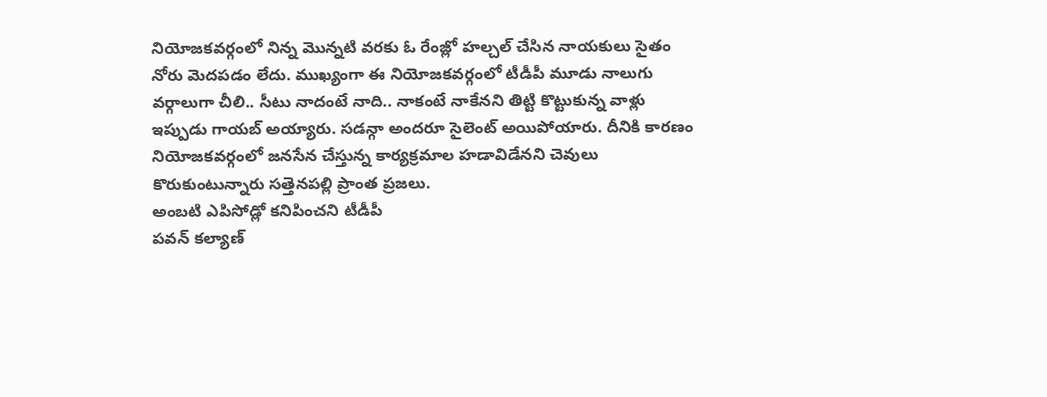నియోజకవర్గంలో నిన్న మొన్నటి వరకు ఓ రేంజ్లో హల్చల్ చేసిన నాయకులు సైతం నోరు మెదపడం లేదు. ముఖ్యంగా ఈ నియోజకవర్గంలో టీడీపీ మూడు నాలుగు వర్గాలుగా చీలి.. సీటు నాదంటే నాది.. నాకంటే నాకేనని తిట్టి కొట్టుకున్న వాళ్లు ఇప్పుడు గాయబ్ అయ్యారు. సడన్గా అందరూ సైలెంట్ అయిపోయారు. దీనికి కారణం నియోజకవర్గంలో జనసేన చేస్తున్న కార్యక్రమాల హడావిడేనని చెవులు కొరుకుంటున్నారు సత్తెనపల్లి ప్రాంత ప్రజలు.
అంబటి ఎపిసోడ్లో కనిపించని టీడీపీ
పవన్ కల్యాణ్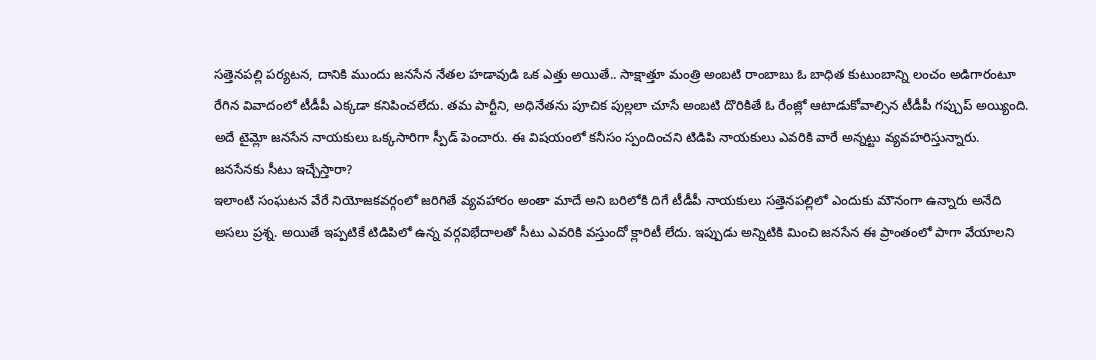సత్తెనపల్లి పర్యటన, దానికి ముందు జనసేన నేతల హడావుడి ఒక ఎత్తు అయితే.. సాక్షాత్తూ మంత్రి అంబటి రాంబాబు ఓ బాధిత కుటుంబాన్ని లంచం అడిగారంటూ రేగిన వివాదంలో టీడీపీ ఎక్కడా కనిపించలేదు. తమ పార్టీని, అధినేతను పూచిక పుల్లలా చూసే అంబటి దొరికితే ఓ రేంజ్లో ఆటాడుకోవాల్సిన టీడీపీ గప్చుప్ అయ్యింది. అదే టైమ్లో జనసేన నాయకులు ఒక్కసారిగా స్పీడ్ పెంచారు. ఈ విషయంలో కనీసం స్పందించని టిడిపి నాయకులు ఎవరికి వారే అన్నట్టు వ్యవహరిస్తున్నారు.
జనసేనకు సీటు ఇచ్చేస్తారా?
ఇలాంటి సంఘటన వేరే నియోజకవర్గంలో జరిగితే వ్యవహారం అంతా మాదే అని బరిలోకి దిగే టీడీపీ నాయకులు సత్తెనపల్లిలో ఎందుకు మౌనంగా ఉన్నారు అనేది అసలు ప్రశ్న. అయితే ఇప్పటికే టిడిపిలో ఉన్న వర్గవిభేదాలతో సీటు ఎవరికి వస్తుందో క్లారిటీ లేదు. ఇప్పుడు అన్నిటికి మించి జనసేన ఈ ప్రాంతంలో పాగా వేయాలని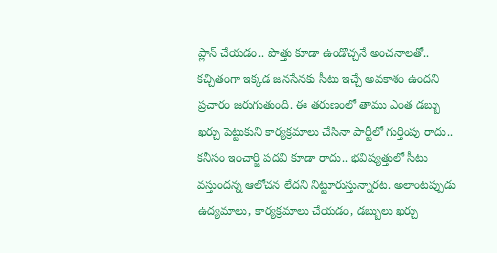ప్లాన్ చేయడం.. పొత్తు కూడా ఉండొచ్చనే అంచనాలతో.. కచ్చితంగా ఇక్కడ జనసేనకు సీటు ఇచ్చే అవకాశం ఉందని ప్రచారం జరుగుతుంది. ఈ తరుణంలో తాము ఎంత డబ్బు ఖర్చు పెట్టుకుని కార్యక్రమాలు చేసినా పార్టీలో గుర్తింపు రాదు.. కనీసం ఇంచార్జి పదవి కూడా రాదు.. భవిష్యత్తులో సీటు వస్తుందన్న ఆలోచన లేదని నిట్టూరుస్తున్నారట. అలాంటప్పుడు ఉద్యమాలు, కార్యక్రమాలు చేయడం, డబ్బులు ఖర్చు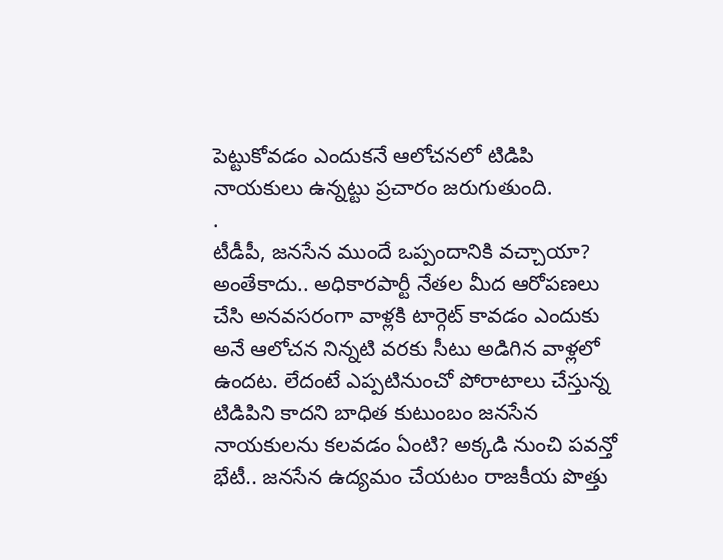పెట్టుకోవడం ఎందుకనే ఆలోచనలో టిడిపి నాయకులు ఉన్నట్టు ప్రచారం జరుగుతుంది.
.
టీడీపీ, జనసేన ముందే ఒప్పందానికి వచ్చాయా?
అంతేకాదు.. అధికారపార్టీ నేతల మీద ఆరోపణలు చేసి అనవసరంగా వాళ్లకి టార్గెట్ కావడం ఎందుకు అనే ఆలోచన నిన్నటి వరకు సీటు అడిగిన వాళ్లలో ఉందట. లేదంటే ఎప్పటినుంచో పోరాటాలు చేస్తున్న టిడిపిని కాదని బాధిత కుటుంబం జనసేన నాయకులను కలవడం ఏంటి? అక్కడి నుంచి పవన్తో భేటీ.. జనసేన ఉద్యమం చేయటం రాజకీయ పొత్తు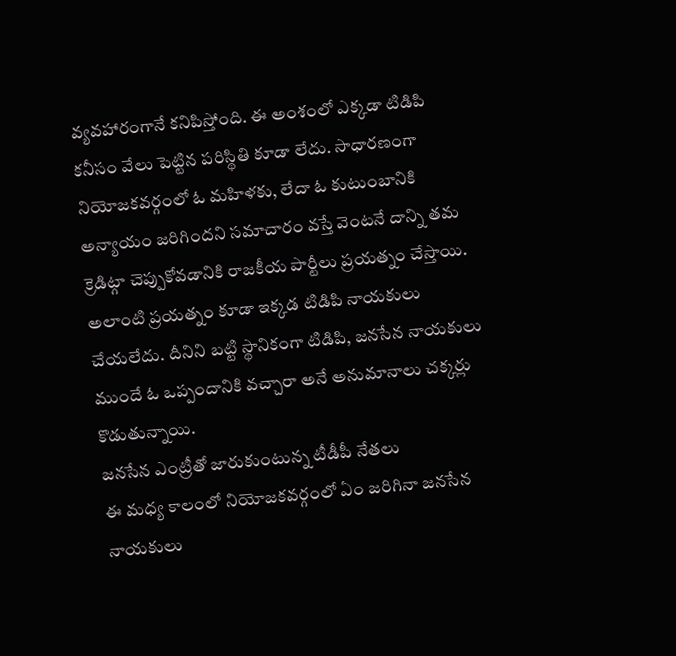వ్యవహారంగానే కనిపిస్తోంది. ఈ అంశంలో ఎక్కడా టిడిపి కనీసం వేలు పెట్టిన పరిస్థితి కూడా లేదు. సాధారణంగా నియోజకవర్గంలో ఓ మహిళకు, లేదా ఓ కుటుంబానికి అన్యాయం జరిగిందని సమాచారం వస్తే వెంటనే దాన్ని తమ క్రెడిట్గా చెప్పుకోవడానికి రాజకీయ పార్టీలు ప్రయత్నం చేస్తాయి. అలాంటి ప్రయత్నం కూడా ఇక్కడ టిడిపి నాయకులు చేయలేదు. దీనిని బట్టి స్థానికంగా టిడిపి, జనసేన నాయకులు ముందే ఓ ఒప్పందానికి వచ్చారా అనే అనుమానాలు చక్కర్లు కొడుతున్నాయి.
జనసేన ఎంట్రీతో జారుకుంటున్న టీడీపీ నేతలు
ఈ మధ్య కాలంలో నియోజకవర్గంలో ఏం జరిగినా జనసేన నాయకులు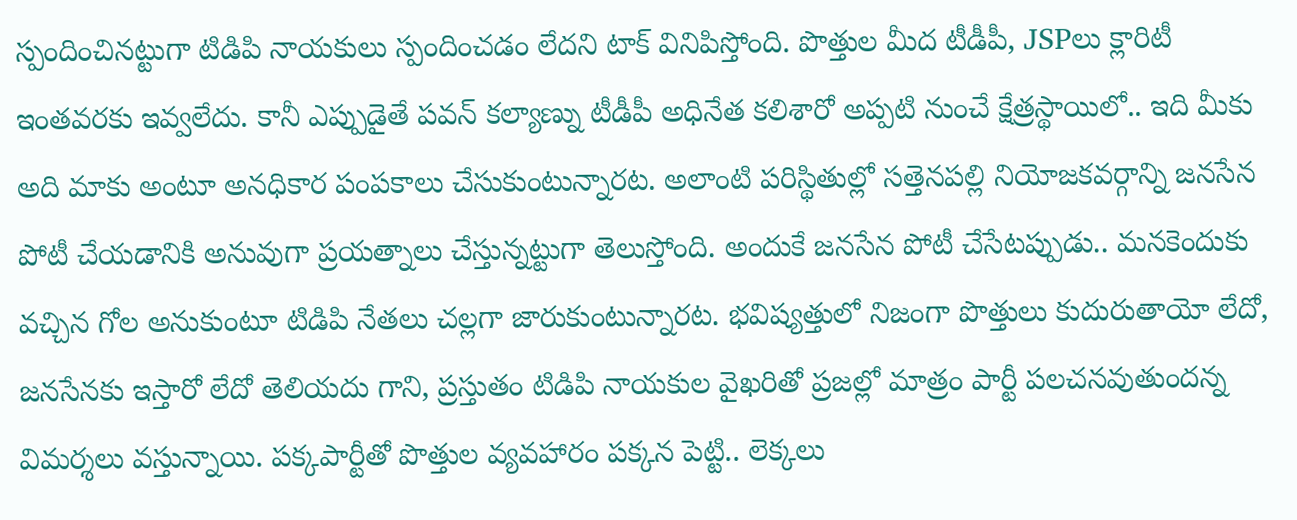స్పందించినట్టుగా టిడిపి నాయకులు స్పందించడం లేదని టాక్ వినిపిస్తోంది. పొత్తుల మీద టీడీపీ, JSPలు క్లారిటీ ఇంతవరకు ఇవ్వలేదు. కానీ ఎప్పుడైతే పవన్ కల్యాణ్ను టీడీపీ అధినేత కలిశారో అప్పటి నుంచే క్షేత్రస్థాయిలో.. ఇది మీకు అది మాకు అంటూ అనధికార పంపకాలు చేసుకుంటున్నారట. అలాంటి పరిస్థితుల్లో సత్తెనపల్లి నియోజకవర్గాన్ని జనసేన పోటీ చేయడానికి అనువుగా ప్రయత్నాలు చేస్తున్నట్టుగా తెలుస్తోంది. అందుకే జనసేన పోటీ చేసేటప్పుడు.. మనకెందుకు వచ్చిన గోల అనుకుంటూ టిడిపి నేతలు చల్లగా జారుకుంటున్నారట. భవిష్యత్తులో నిజంగా పొత్తులు కుదురుతాయో లేదో, జనసేనకు ఇస్తారో లేదో తెలియదు గాని, ప్రస్తుతం టిడిపి నాయకుల వైఖరితో ప్రజల్లో మాత్రం పార్టీ పలచనవుతుందన్న విమర్శలు వస్తున్నాయి. పక్కపార్టీతో పొత్తుల వ్యవహారం పక్కన పెట్టి.. లెక్కలు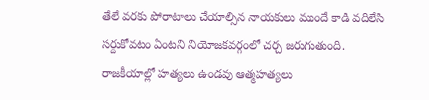తేలే వరకు పోరాటాలు చేయాల్సిన నాయకులు ముందే కాడి వదిలేసి సర్దుకోవటం ఏంటని నియోజకవర్గంలో చర్చ జరుగుతుంది. రాజకీయాల్లో హత్యలు ఉండవు ఆత్మహత్యలు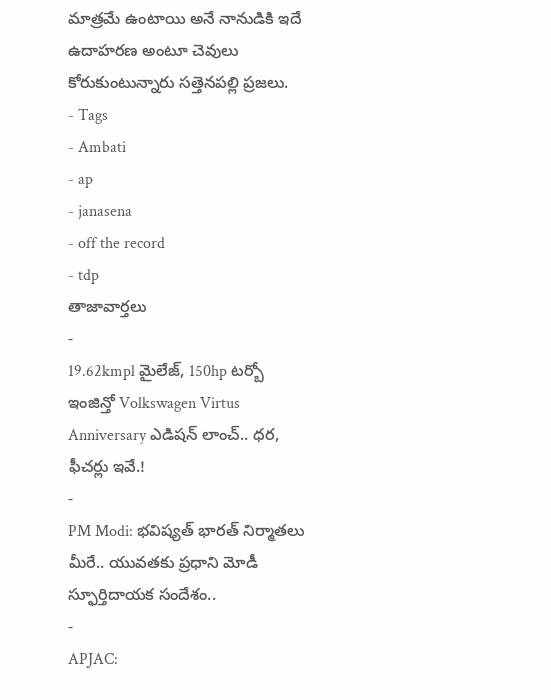మాత్రమే ఉంటాయి అనే నానుడికి ఇదే ఉదాహరణ అంటూ చెవులు కోరుకుంటున్నారు సత్తెనపల్లి ప్రజలు.
- Tags
- Ambati
- ap
- janasena
- off the record
- tdp
తాజావార్తలు
-
19.62kmpl మైలేజ్, 150hp టర్బో ఇంజిన్తో Volkswagen Virtus Anniversary ఎడిషన్ లాంచ్.. ధర, ఫీచర్లు ఇవే.!
-
PM Modi: భవిష్యత్ భారత్ నిర్మాతలు మీరే.. యువతకు ప్రధాని మోడీ స్ఫూర్తిదాయక సందేశం..
-
APJAC: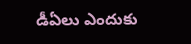డీఏలు ఎందుకు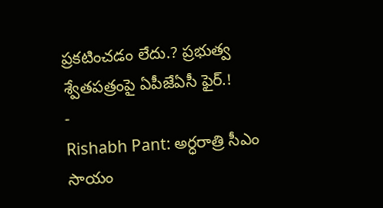ప్రకటించడం లేదు.? ప్రభుత్వ శ్వేతపత్రంపై ఏపీజేఏసీ ఫైర్.!
-
Rishabh Pant: అర్ధరాత్రి సీఎం సాయం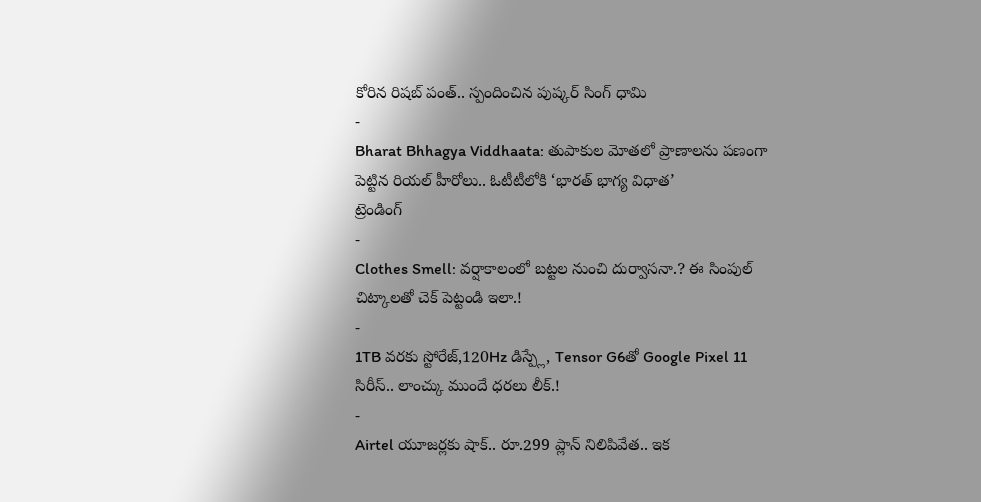కోరిన రిషబ్ పంత్.. స్పందించిన పుష్కర్ సింగ్ ధామి
-
Bharat Bhhagya Viddhaata: తుపాకుల మోతలో ప్రాణాలను పణంగా పెట్టిన రియల్ హీరోలు.. ఓటీటీలోకి ‘భారత్ భాగ్య విధాత’
ట్రెండింగ్
-
Clothes Smell: వర్షాకాలంలో బట్టల నుంచి దుర్వాసనా.? ఈ సింపుల్ చిట్కాలతో చెక్ పెట్టండి ఇలా.!
-
1TB వరకు స్టోరేజ్,120Hz డిస్ప్లే, Tensor G6తో Google Pixel 11 సిరీస్.. లాంచ్కు ముందే ధరలు లీక్.!
-
Airtel యూజర్లకు షాక్.. రూ.299 ప్లాన్ నిలిపివేత.. ఇక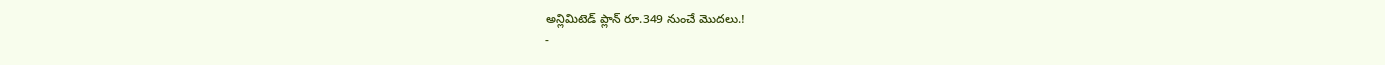అన్లిమిటెడ్ ప్లాన్ రూ.349 నుంచే మొదలు.!
-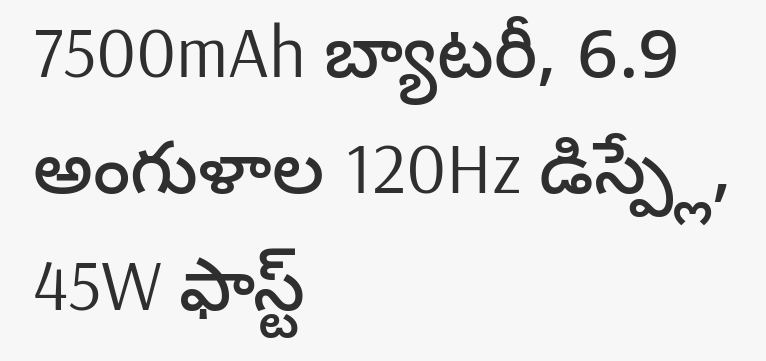7500mAh బ్యాటరీ, 6.9 అంగుళాల 120Hz డిస్ప్లే, 45W ఫాస్ట్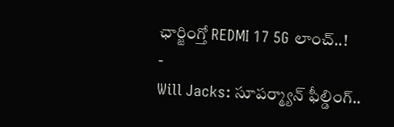ఛార్జింగ్తో REDMI 17 5G లాంచ్..!
-
Will Jacks: సూపర్మ్యాన్ ఫీల్డింగ్..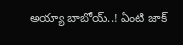అయ్యా బాబోయ్..! ఏంటి జాక్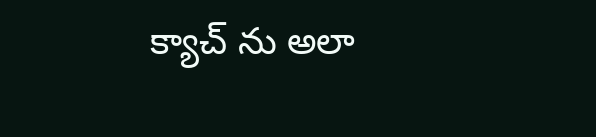క్యాచ్ ను అలా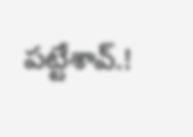పట్టేశావ్.!